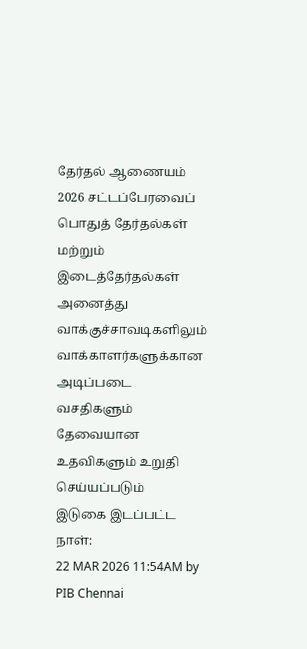தேர்தல் ஆணையம்
2026 சட்டப்பேரவைப் பொதுத் தேர்தல்கள் மற்றும் இடைத்தேர்தல்கள் அனைத்து வாக்குச்சாவடிகளிலும் வாக்காளர்களுக்கான அடிப்படை வசதிகளும் தேவையான உதவிகளும் உறுதி செய்யப்படும்
இடுகை இடப்பட்ட நாள்:
22 MAR 2026 11:54AM by PIB Chennai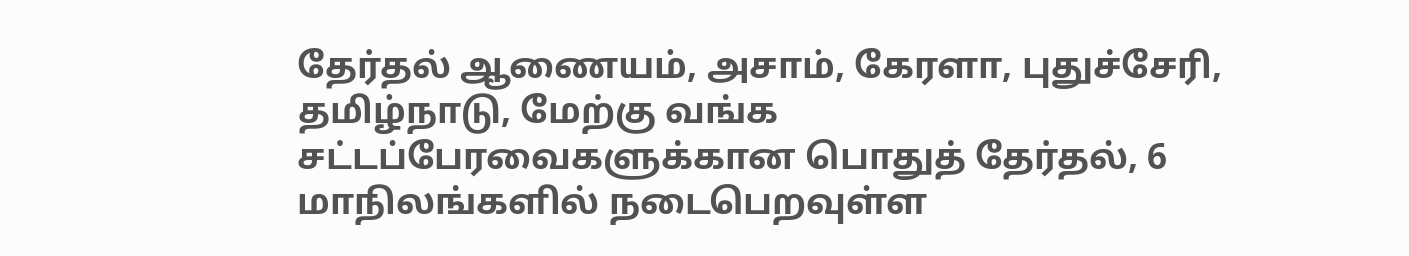தேர்தல் ஆணையம், அசாம், கேரளா, புதுச்சேரி, தமிழ்நாடு, மேற்கு வங்க சட்டப்பேரவைகளுக்கான பொதுத் தேர்தல், 6 மாநிலங்களில் நடைபெறவுள்ள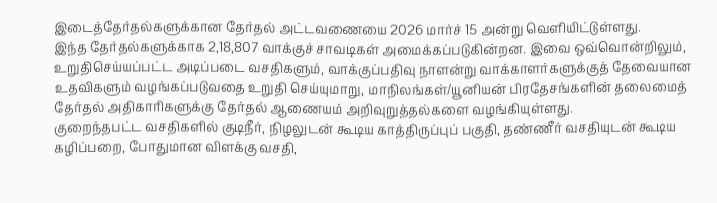இடைத்தேர்தல்களுக்கான தேர்தல் அட்டவணையை 2026 மார்ச் 15 அன்று வெளியிட்டுள்ளது.
இந்த தேர்தல்களுக்காக 2,18,807 வாக்குச் சாவடிகள் அமைக்கப்படுகின்றன. இவை ஒவ்வொன்றிலும், உறுதிசெய்யப்பட்ட அடிப்படை வசதிகளும், வாக்குப்பதிவு நாளன்று வாக்காளர்களுக்குத் தேவையான உதவிகளும் வழங்கப்படுவதை உறுதி செய்யுமாறு, மாநிலங்கள்/யூனியன் பிரதேசங்களின் தலைமைத் தேர்தல் அதிகாரிகளுக்கு தேர்தல் ஆணையம் அறிவுறுத்தல்களை வழங்கியுள்ளது.
குறைந்தபட்ட வசதிகளில் குடிநீர், நிழலுடன் கூடிய காத்திருப்புப் பகுதி, தண்ணீர் வசதியுடன் கூடிய கழிப்பறை, போதுமான விளக்கு வசதி,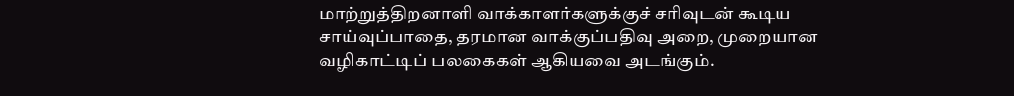மாற்றுத்திறனாளி வாக்காளர்களுக்குச் சரிவுடன் கூடிய சாய்வுப்பாதை, தரமான வாக்குப்பதிவு அறை, முறையான வழிகாட்டிப் பலகைகள் ஆகியவை அடங்கும்.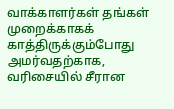வாக்காளர்கள் தங்கள் முறைக்காகக் காத்திருக்கும்போது அமர்வதற்காக, வரிசையில் சீரான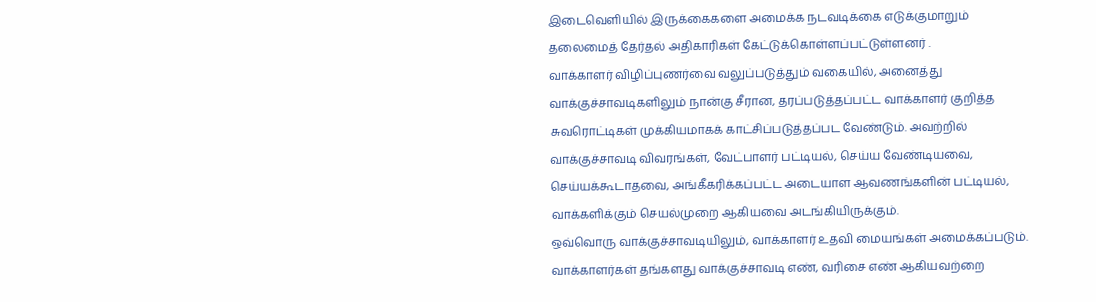இடைவெளியில் இருக்கைகளை அமைக்க நடவடிக்கை எடுக்குமாறும் தலைமைத் தேர்தல் அதிகாரிகள் கேட்டுக்கொள்ளப்பட்டுள்ளனர் .
வாக்காளர் விழிப்புணர்வை வலுப்படுத்தும் வகையில், அனைத்து வாக்குச்சாவடிகளிலும் நான்கு சீரான, தரப்படுத்தப்பட்ட வாக்காளர் குறித்த சுவரொட்டிகள் முக்கியமாகக் காட்சிப்படுத்தப்பட வேண்டும். அவற்றில் வாக்குச்சாவடி விவரங்கள், வேட்பாளர் பட்டியல், செய்ய வேண்டியவை, செய்யக்கூடாதவை, அங்கீகரிக்கப்பட்ட அடையாள ஆவணங்களின் பட்டியல், வாக்களிக்கும் செயல்முறை ஆகியவை அடங்கியிருக்கும்.
ஒவ்வொரு வாக்குச்சாவடியிலும், வாக்காளர் உதவி மையங்கள் அமைக்கப்படும். வாக்காளர்கள் தங்களது வாக்குச்சாவடி எண், வரிசை எண் ஆகியவற்றை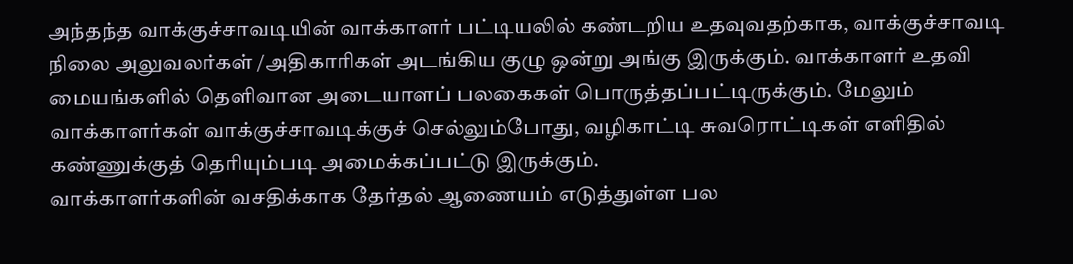அந்தந்த வாக்குச்சாவடியின் வாக்காளர் பட்டியலில் கண்டறிய உதவுவதற்காக, வாக்குச்சாவடி நிலை அலுவலர்கள் /அதிகாரிகள் அடங்கிய குழு ஒன்று அங்கு இருக்கும். வாக்காளர் உதவி மையங்களில் தெளிவான அடையாளப் பலகைகள் பொருத்தப்பட்டிருக்கும். மேலும் வாக்காளர்கள் வாக்குச்சாவடிக்குச் செல்லும்போது, வழிகாட்டி சுவரொட்டிகள் எளிதில் கண்ணுக்குத் தெரியும்படி அமைக்கப்பட்டு இருக்கும்.
வாக்காளர்களின் வசதிக்காக தேர்தல் ஆணையம் எடுத்துள்ள பல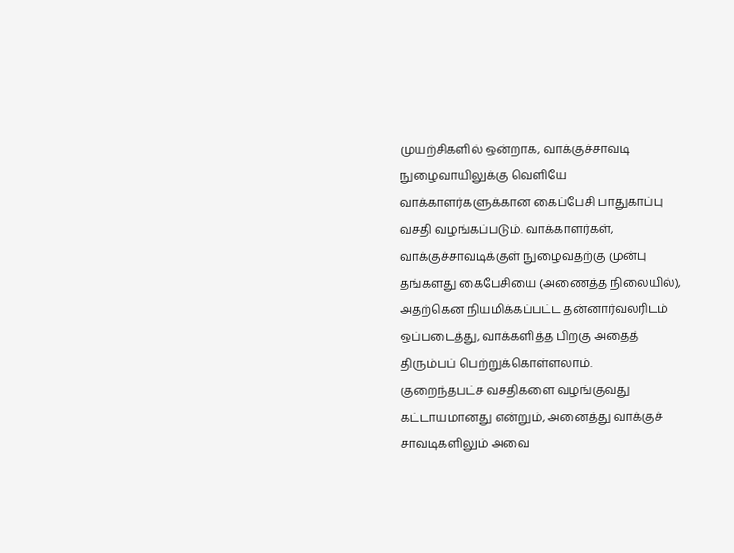முயற்சிகளில் ஒன்றாக, வாக்குச்சாவடி நுழைவாயிலுக்கு வெளியே வாக்காளர்களுக்கான கைப்பேசி பாதுகாப்பு வசதி வழங்கப்படும். வாக்காளர்கள், வாக்குச்சாவடிக்குள் நுழைவதற்கு முன்பு தங்களது கைபேசியை (அணைத்த நிலையில்), அதற்கென நியமிக்கப்பட்ட தன்னார்வலரிடம் ஒப்படைத்து, வாக்களித்த பிறகு அதைத் திரும்பப் பெற்றுக்கொள்ளலாம்.
குறைந்தபட்ச வசதிகளை வழங்குவது கட்டாயமானது என்றும், அனைத்து வாக்குச் சாவடிகளிலும் அவை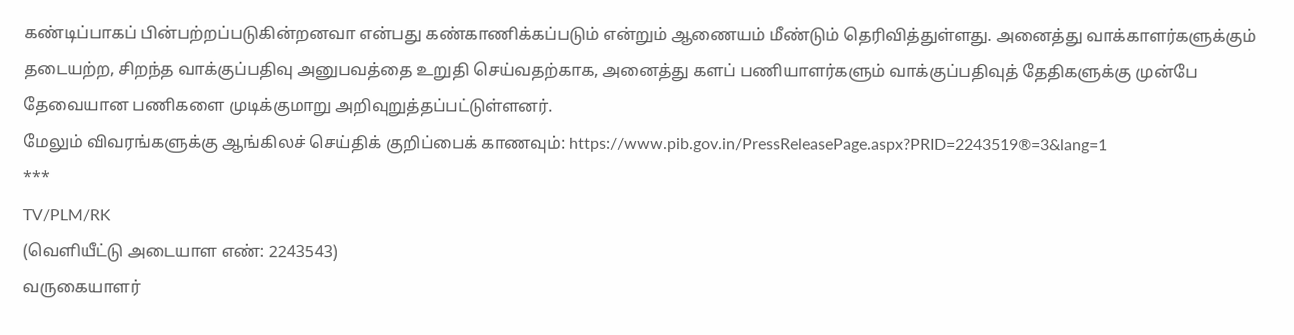கண்டிப்பாகப் பின்பற்றப்படுகின்றனவா என்பது கண்காணிக்கப்படும் என்றும் ஆணையம் மீண்டும் தெரிவித்துள்ளது. அனைத்து வாக்காளர்களுக்கும் தடையற்ற, சிறந்த வாக்குப்பதிவு அனுபவத்தை உறுதி செய்வதற்காக, அனைத்து களப் பணியாளர்களும் வாக்குப்பதிவுத் தேதிகளுக்கு முன்பே தேவையான பணிகளை முடிக்குமாறு அறிவுறுத்தப்பட்டுள்ளனர்.
மேலும் விவரங்களுக்கு ஆங்கிலச் செய்திக் குறிப்பைக் காணவும்: https://www.pib.gov.in/PressReleasePage.aspx?PRID=2243519®=3&lang=1
***
TV/PLM/RK
(வெளியீட்டு அடையாள எண்: 2243543)
வருகையாளர்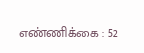எண்ணிக்கை : 52